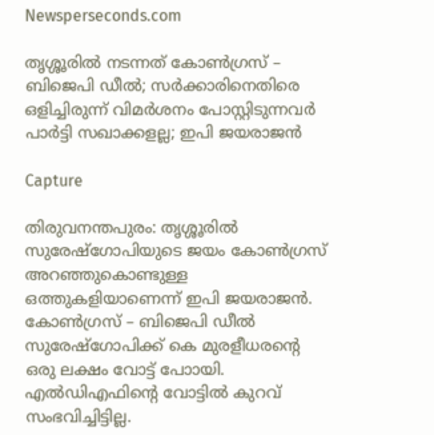Newsperseconds.com

തൃശ്ശൂരില്‍ നടന്നത് കോണ്‍ഗ്രസ് – ബിജെപി ഡീല്‍; സര്‍ക്കാരിനെതിരെ ഒളിച്ചിരുന്ന് വിമര്‍ശനം പോസ്റ്റിടുന്നവര്‍ പാര്‍ട്ടി സഖാക്കളല്ല; ഇപി ജയരാജന്‍

Capture

തിരുവനന്തപുരം: തൃശ്ശൂരില്‍ സുരേഷ്‌ഗോപിയുടെ ജയം കോണ്‍ഗ്രസ് അറഞ്ഞുകൊണ്ടുള്ള ഒത്തുകളിയാണെന്ന് ഇപി ജയരാജന്‍. കോണ്‍ഗ്രസ് – ബിജെപി ഡീല്‍ സുരേഷ്‌ഗോപിക്ക് കെ മുരളീധരന്റെ ഒരു ലക്ഷം വോട്ട് പോായി. എല്‍ഡിഎഫിന്റെ വോട്ടില്‍ കുറവ് സംഭവിച്ചിട്ടില്ല.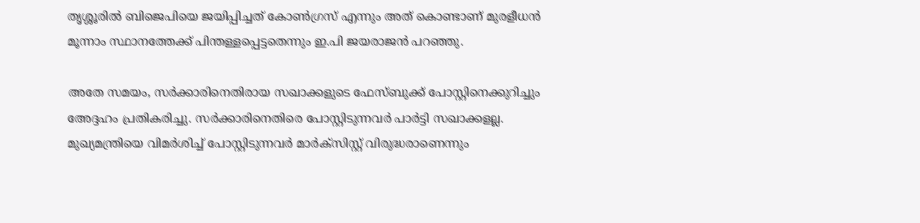തൃശ്ശൂരില്‍ ബിജെപിയെ ജയിപ്പിച്ചത് കോണ്‍ഗ്രസ് എന്നും അത് കൊണ്ടാണ് മുരളീധന്‍ മൂന്നാം സ്ഥാനത്തേക്ക് പിന്തള്ളപ്പെട്ടതെന്നും ഇ.പി ജയരാജന്‍ പറഞ്ഞു.

അതേ സമയം, സര്‍ക്കാരിനെതിരായ സഖാക്കളുടെ ഫേസ്ബുക്ക് പോസ്റ്റിനെക്കുറിച്ചും അേദ്ദഹം പ്രതികരിച്ചു. സര്‍ക്കാരിനെതിരെ പോസ്റ്റിടുന്നവര്‍ പാര്‍ട്ടി സഖാക്കളല്ല. മുഖ്യമന്ത്രിയെ വിമര്‍ശിച്ച് പോസ്റ്റിടുന്നവര്‍ മാര്‍ക്‌സിസ്റ്റ് വിരുദ്ധരാണെന്നും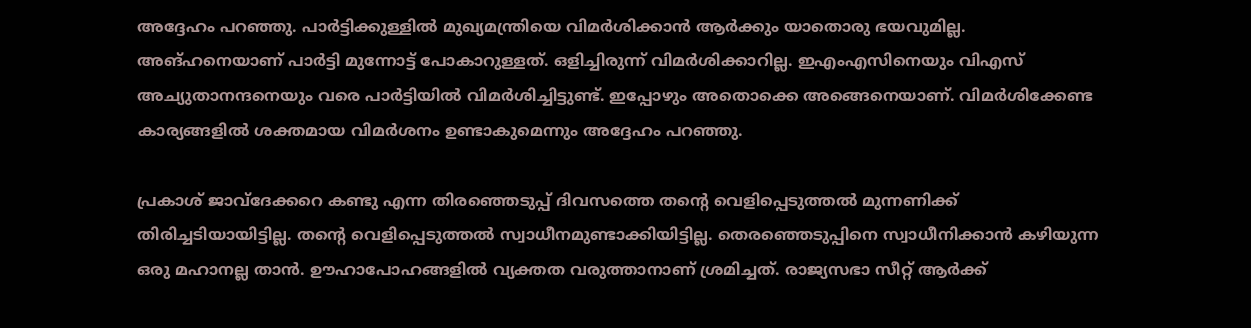അദ്ദേഹം പറഞ്ഞു. പാര്‍ട്ടിക്കുള്ളില്‍ മുഖ്യമന്ത്രിയെ വിമര്‍ശിക്കാന്‍ ആര്‍ക്കും യാതൊരു ഭയവുമില്ല. അങ്ഹനെയാണ് പാര്‍ട്ടി മുന്നോട്ട് പോകാറുള്ളത്. ഒളിച്ചിരുന്ന് വിമര്‍ശിക്കാറില്ല. ഇഎംഎസിനെയും വിഎസ് അച്യുതാനന്ദനെയും വരെ പാര്‍ട്ടിയില്‍ വിമര്‍ശിച്ചിട്ടുണ്ട്. ഇപ്പോഴും അതൊക്കെ അങ്ങെനെയാണ്. വിമര്‍ശിക്കേണ്ട കാര്യങ്ങളില്‍ ശക്തമായ വിമര്‍ശനം ഉണ്ടാകുമെന്നും അദ്ദേഹം പറഞ്ഞു.

പ്രകാശ് ജാവ്‌ദേക്കറെ കണ്ടു എന്ന തിരഞ്ഞെടുപ്പ് ദിവസത്തെ തന്റെ വെളിപ്പെടുത്തല്‍ മുന്നണിക്ക് തിരിച്ചടിയായിട്ടില്ല. തന്റെ വെളിപ്പെടുത്തല്‍ സ്വാധീനമുണ്ടാക്കിയിട്ടില്ല. തെരഞ്ഞെടുപ്പിനെ സ്വാധീനിക്കാന്‍ കഴിയുന്ന ഒരു മഹാനല്ല താന്‍. ഊഹാപോഹങ്ങളില്‍ വ്യക്തത വരുത്താനാണ് ശ്രമിച്ചത്. രാജ്യസഭാ സീറ്റ് ആര്‍ക്ക്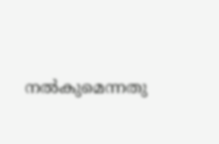നല്‍കുമെന്നതു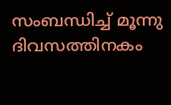സംബന്ധിച്ച് മൂന്നു ദിവസത്തിനകം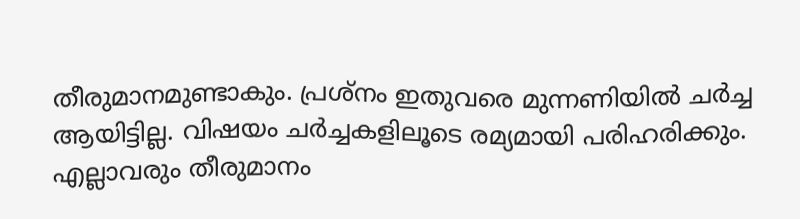തീരുമാനമുണ്ടാകും. പ്രശ്‌നം ഇതുവരെ മുന്നണിയില്‍ ചര്‍ച്ച ആയിട്ടില്ല. വിഷയം ചര്‍ച്ചകളിലൂടെ രമ്യമായി പരിഹരിക്കും. എല്ലാവരും തീരുമാനം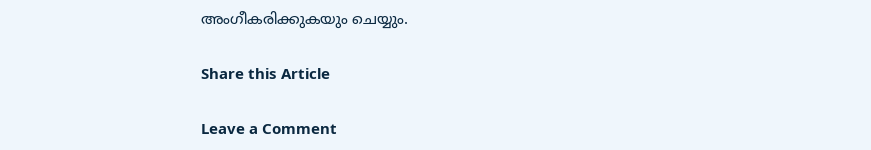അംഗീകരിക്കുകയും ചെയ്യും.

Share this Article

Leave a Comment